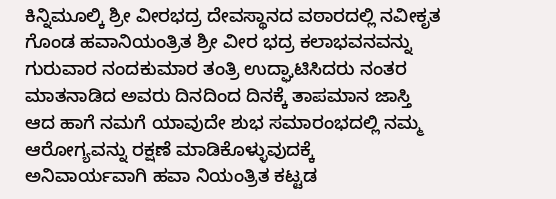ಕಿನ್ನಿಮೂಲ್ಕಿ ಶ್ರೀ ವೀರಭದ್ರ ದೇವಸ್ಥಾನದ ವಠಾರದಲ್ಲಿ ನವೀಕೃತ ಗೊಂಡ ಹವಾನಿಯಂತ್ರಿತ ಶ್ರೀ ವೀರ ಭದ್ರ ಕಲಾಭವನವನ್ನು ಗುರುವಾರ ನಂದಕುಮಾರ ತಂತ್ರಿ ಉದ್ಘಾಟಿಸಿದರು ನಂತರ ಮಾತನಾಡಿದ ಅವರು ದಿನದಿಂದ ದಿನಕ್ಕೆ ತಾಪಮಾನ ಜಾಸ್ತಿ ಆದ ಹಾಗೆ ನಮಗೆ ಯಾವುದೇ ಶುಭ ಸಮಾರಂಭದಲ್ಲಿ ನಮ್ಮ ಆರೋಗ್ಯವನ್ನು ರಕ್ಷಣೆ ಮಾಡಿಕೊಳ್ಳುವುದಕ್ಕೆ ಅನಿವಾರ್ಯವಾಗಿ ಹವಾ ನಿಯಂತ್ರಿತ ಕಟ್ಟಡ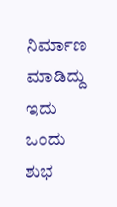ನಿರ್ಮಾಣ ಮಾಡಿದ್ದು ಇದು ಒಂದು ಶುಭ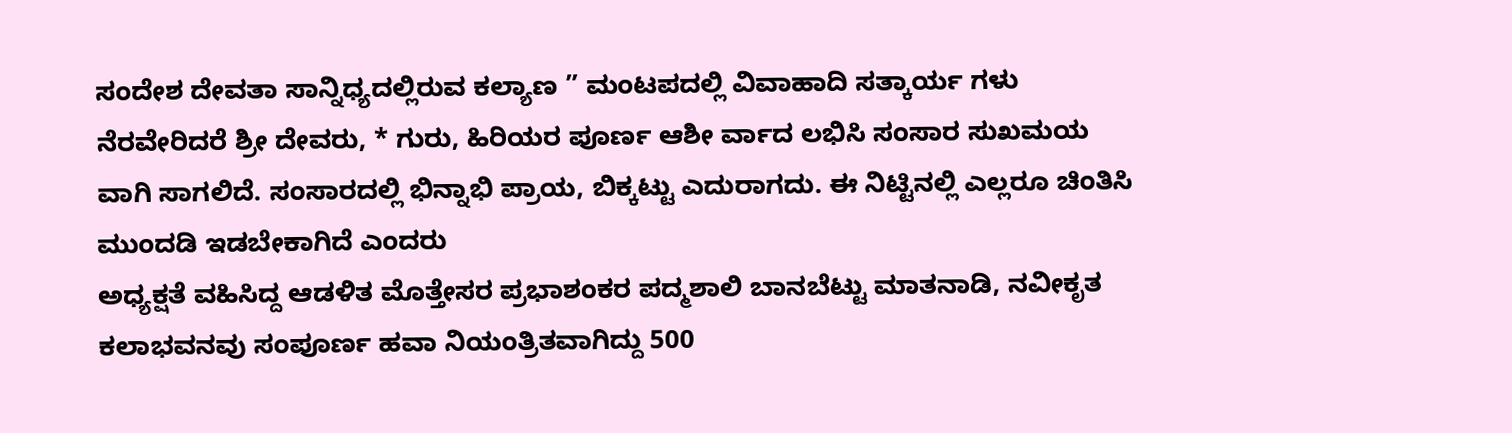ಸಂದೇಶ ದೇವತಾ ಸಾನ್ನಿಧ್ಯದಲ್ಲಿರುವ ಕಲ್ಯಾಣ ” ಮಂಟಪದಲ್ಲಿ ವಿವಾಹಾದಿ ಸತ್ಕಾರ್ಯ ಗಳು ನೆರವೇರಿದರೆ ಶ್ರೀ ದೇವರು, * ಗುರು, ಹಿರಿಯರ ಪೂರ್ಣ ಆಶೀ ರ್ವಾದ ಲಭಿಸಿ ಸಂಸಾರ ಸುಖಮಯ ವಾಗಿ ಸಾಗಲಿದೆ. ಸಂಸಾರದಲ್ಲಿ ಭಿನ್ನಾಭಿ ಪ್ರಾಯ, ಬಿಕ್ಕಟ್ಟು ಎದುರಾಗದು. ಈ ನಿಟ್ಟಿನಲ್ಲಿ ಎಲ್ಲರೂ ಚಿಂತಿಸಿ ಮುಂದಡಿ ಇಡಬೇಕಾಗಿದೆ ಎಂದರು
ಅಧ್ಯಕ್ಷತೆ ವಹಿಸಿದ್ದ ಆಡಳಿತ ಮೊತ್ತೇಸರ ಪ್ರಭಾಶಂಕರ ಪದ್ಮಶಾಲಿ ಬಾನಬೆಟ್ಟು ಮಾತನಾಡಿ, ನವೀಕೃತ ಕಲಾಭವನವು ಸಂಪೂರ್ಣ ಹವಾ ನಿಯಂತ್ರಿತವಾಗಿದ್ದು 500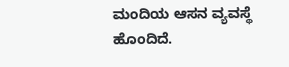ಮಂದಿಯ ಆಸನ ವ್ಯವಸ್ಥೆ ಹೊಂದಿದೆ.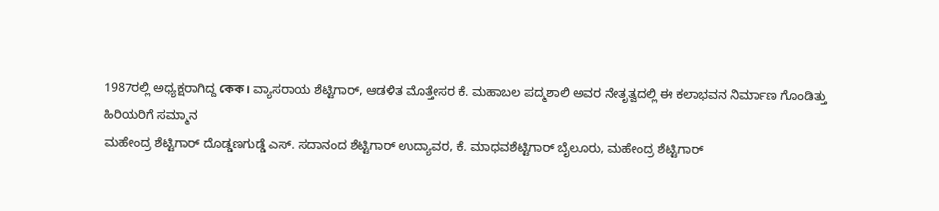1987ರಲ್ಲಿ ಅಧ್ಯಕ್ಷರಾಗಿದ್ದ কেক। ವ್ಯಾಸರಾಯ ಶೆಟ್ಟಿಗಾರ್, ಆಡಳಿತ ಮೊತ್ತೇಸರ ಕೆ. ಮಹಾಬಲ ಪದ್ಮಶಾಲಿ ಅವರ ನೇತೃತ್ವದಲ್ಲಿ ಈ ಕಲಾಭವನ ನಿರ್ಮಾಣ ಗೊಂಡಿತ್ತು
ಹಿರಿಯರಿಗೆ ಸಮ್ಮಾನ
ಮಹೇಂದ್ರ ಶೆಟ್ಟಿಗಾರ್ ದೊಡ್ಡಣಗುಡ್ಡೆ ಎಸ್. ಸದಾನಂದ ಶೆಟ್ಟಿಗಾರ್ ಉದ್ಯಾವರ, ಕೆ. ಮಾಧವಶೆಟ್ಟಿಗಾರ್ ಬೈಲೂರು, ಮಹೇಂದ್ರ ಶೆಟ್ಟಿಗಾರ್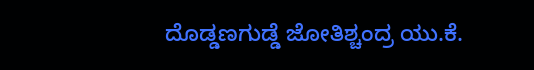ದೊಡ್ಡಣಗುಡ್ಡೆ ಜೋತಿಶ್ಚಂದ್ರ ಯು.ಕೆ.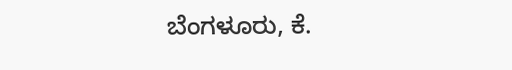ಬೆಂಗಳೂರು, ಕೆ.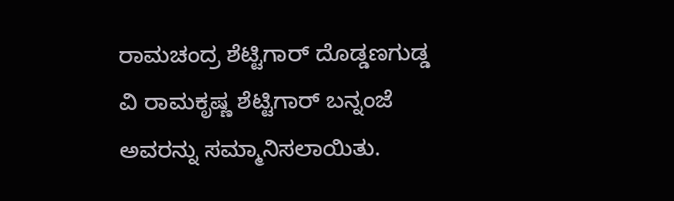ರಾಮಚಂದ್ರ ಶೆಟ್ಟಿಗಾರ್ ದೊಡ್ಡಣಗುಡ್ಡ ವಿ ರಾಮಕೃಷ್ಣ ಶೆಟ್ಟಿಗಾರ್ ಬನ್ನಂಜೆ ಅವರನ್ನು ಸಮ್ಮಾನಿಸಲಾಯಿತು.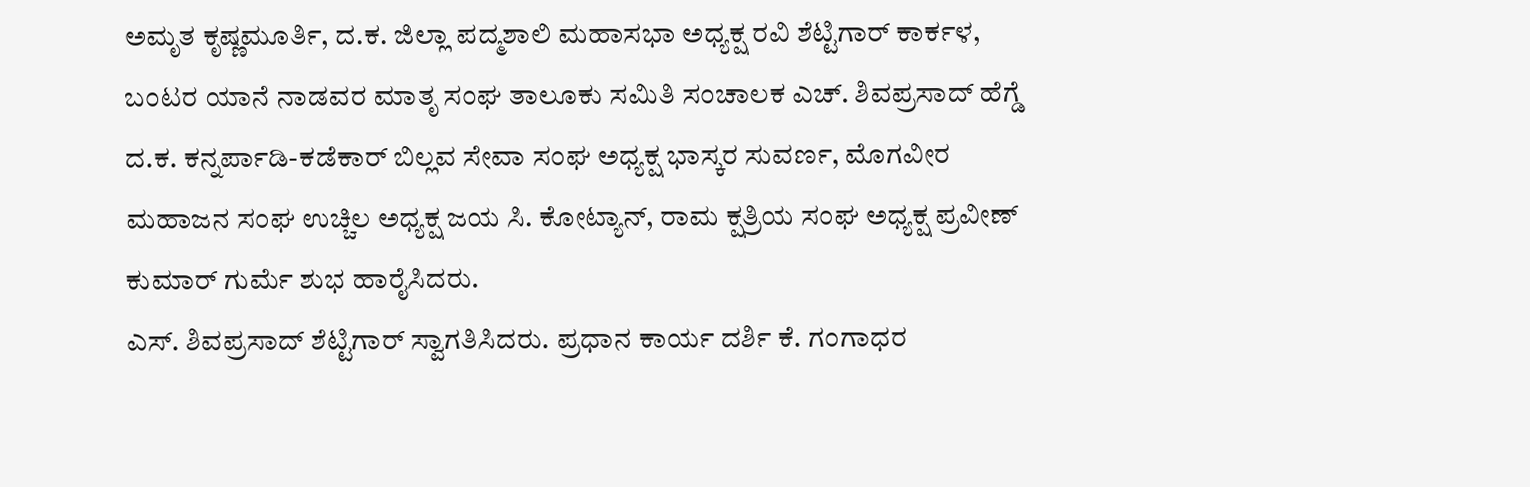ಅಮೃತ ಕೃಷ್ಣಮೂರ್ತಿ, ದ.ಕ. ಜಿಲ್ಲಾ ಪದ್ಮಶಾಲಿ ಮಹಾಸಭಾ ಅಧ್ಯಕ್ಷ ರವಿ ಶೆಟ್ಟಿಗಾರ್ ಕಾರ್ಕಳ, ಬಂಟರ ಯಾನೆ ನಾಡವರ ಮಾತೃ ಸಂಘ ತಾಲೂಕು ಸಮಿತಿ ಸಂಚಾಲಕ ಎಚ್. ಶಿವಪ್ರಸಾದ್ ಹೆಗ್ಡೆ ದ.ಕ. ಕನ್ನರ್ಪಾಡಿ-ಕಡೆಕಾರ್ ಬಿಲ್ಲವ ಸೇವಾ ಸಂಘ ಅಧ್ಯಕ್ಷ ಭಾಸ್ಕರ ಸುವರ್ಣ, ಮೊಗವೀರ ಮಹಾಜನ ಸಂಘ ಉಚ್ಚಿಲ ಅಧ್ಯಕ್ಷ ಜಯ ಸಿ. ಕೋಟ್ಯಾನ್, ರಾಮ ಕ್ಷತ್ರಿಯ ಸಂಘ ಅಧ್ಯಕ್ಷ ಪ್ರವೀಣ್ ಕುಮಾರ್ ಗುರ್ಮೆ ಶುಭ ಹಾರೈಸಿದರು.
ಎಸ್. ಶಿವಪ್ರಸಾದ್ ಶೆಟ್ಟಿಗಾರ್ ಸ್ವಾಗತಿಸಿದರು. ಪ್ರಧಾನ ಕಾರ್ಯ ದರ್ಶಿ ಕೆ. ಗಂಗಾಧರ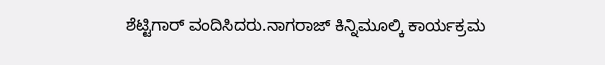ಶೆಟ್ಟಿಗಾರ್ ವಂದಿಸಿದರು.ನಾಗರಾಜ್ ಕಿನ್ನಿಮೂಲ್ಕಿ ಕಾರ್ಯಕ್ರಮ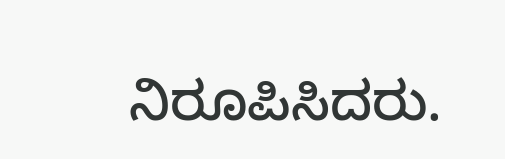ನಿರೂಪಿಸಿದರು.